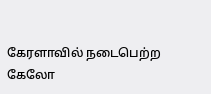கேரளாவில் நடைபெற்ற கேலோ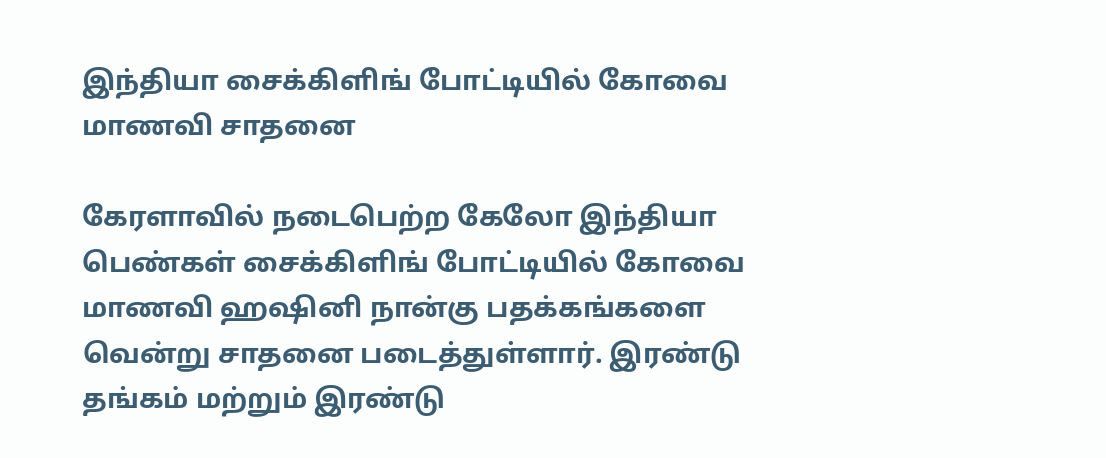இந்தியா சைக்கிளிங் போட்டியில் கோவை மாணவி சாதனை

கேரளாவில் நடைபெற்ற கேலோ இந்தியா பெண்கள் சைக்கிளிங் போட்டியில் கோவை மாணவி ஹஷினி நான்கு பதக்கங்களை வென்று சாதனை படைத்துள்ளார். இரண்டு தங்கம் மற்றும் இரண்டு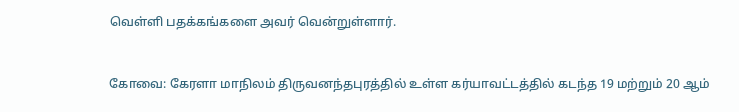வெள்ளி பதக்கங்களை அவர் வென்றுள்ளார்.


கோவை: கேரளா மாநிலம் திருவனந்தபுரத்தில் உள்ள கர்யாவட்டத்தில் கடந்த 19 மற்றும் 20 ஆம்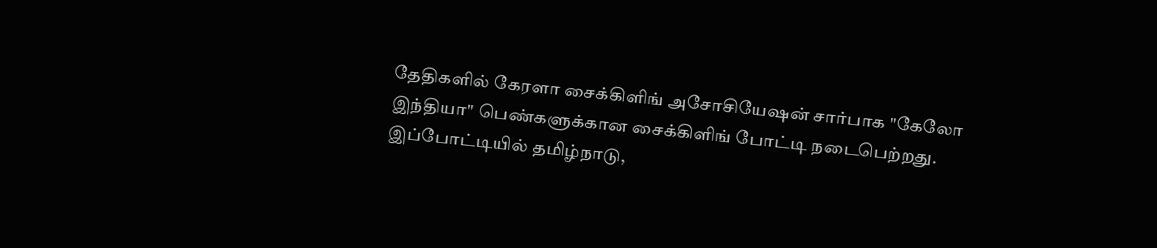தேதிகளில் கேரளா சைக்கிளிங் அசோசியேஷன் சார்பாக "கேலோ இந்தியா" பெண்களுக்கான சைக்கிளிங் போட்டி நடைபெற்றது. இப்போட்டியில் தமிழ்நாடு,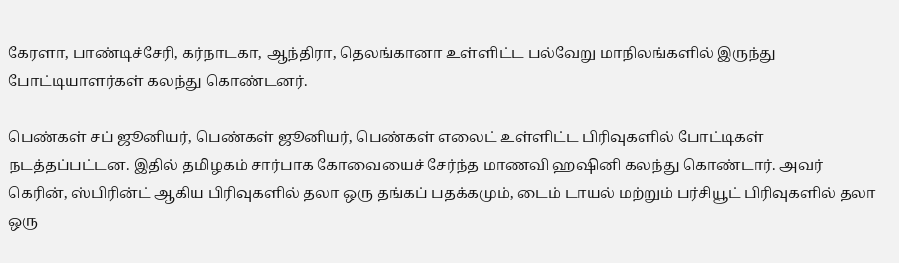கேரளா, பாண்டிச்சேரி, கர்நாடகா, ஆந்திரா, தெலங்கானா உள்ளிட்ட பல்வேறு மாநிலங்களில் இருந்து போட்டியாளர்கள் கலந்து கொண்டனர்.

பெண்கள் சப் ஜூனியர், பெண்கள் ஜூனியர், பெண்கள் எலைட் உள்ளிட்ட பிரிவுகளில் போட்டிகள் நடத்தப்பட்டன. இதில் தமிழகம் சார்பாக கோவையைச் சேர்ந்த மாணவி ஹஷினி கலந்து கொண்டார். அவர் கெரின், ஸ்பிரின்ட் ஆகிய பிரிவுகளில் தலா ஒரு தங்கப் பதக்கமும், டைம் டாயல் மற்றும் பர்சியூட் பிரிவுகளில் தலா ஒரு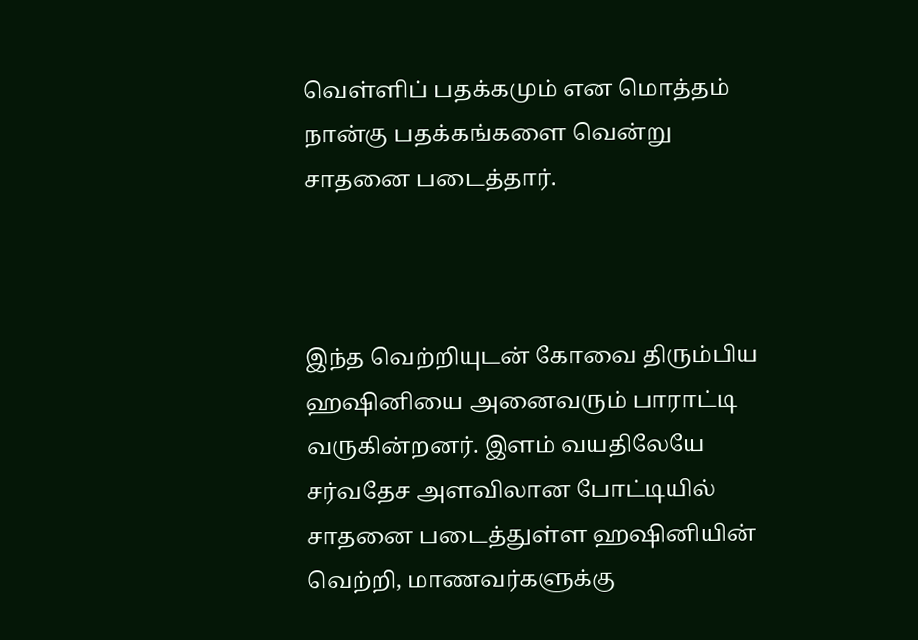வெள்ளிப் பதக்கமும் என மொத்தம் நான்கு பதக்கங்களை வென்று சாதனை படைத்தார்.



இந்த வெற்றியுடன் கோவை திரும்பிய ஹஷினியை அனைவரும் பாராட்டி வருகின்றனர். இளம் வயதிலேயே சர்வதேச அளவிலான போட்டியில் சாதனை படைத்துள்ள ஹஷினியின் வெற்றி, மாணவர்களுக்கு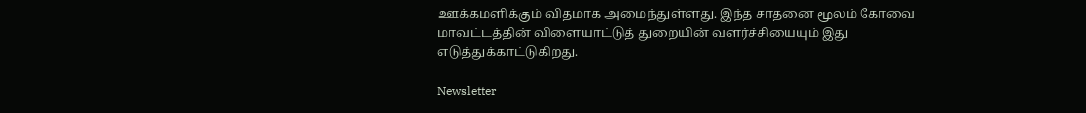ஊக்கமளிக்கும் விதமாக அமைந்துள்ளது. இந்த சாதனை மூலம் கோவை மாவட்டத்தின் விளையாட்டுத் துறையின் வளர்ச்சியையும் இது எடுத்துக்காட்டுகிறது.

Newsletter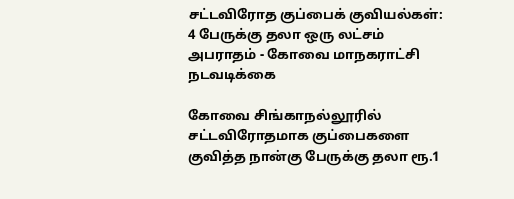சட்டவிரோத குப்பைக் குவியல்கள்: 4 பேருக்கு தலா ஒரு லட்சம் அபராதம் - கோவை மாநகராட்சி நடவடிக்கை

கோவை சிங்காநல்லூரில் சட்டவிரோதமாக குப்பைகளை குவித்த நான்கு பேருக்கு தலா ரூ.1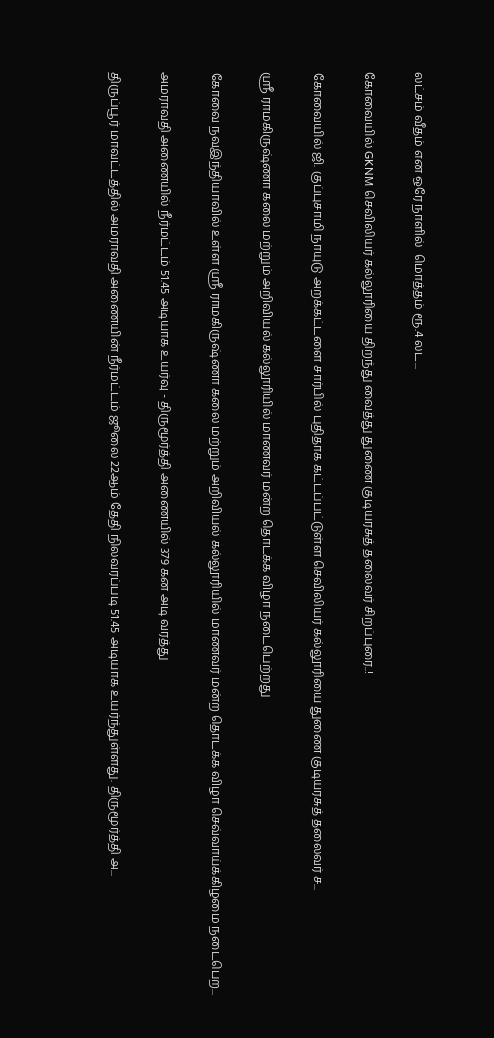லட்சம் வீதம் என ஒரே நாளில்  மொத்தம் ரூ.4 லட...

கோவையில் GKNM செவிலியர் கல்லூரியை திறந்து வைத்து துணை குடியரசுத் தலைவர் சிறப்புரை..!

கோவையில் ஜி. குப்புசாமி நாயுடு அறக்கட்டளை சார்பில் புதிதாக கட்டப்பட்டுள்ள செவிலியர் கல்லூரியை துணை குடியரசுத் தலைவர் ச...

ஸ்ரீ ராமகிருஷ்ணா கலை மற்றும் அறிவியல் கல்லூரியில் மாணவர் மன்ற தொடக்க விழா நடைபெற்றது

கோவை நவஇந்தியாவில் உள்ள ஸ்ரீ ராமகிருஷ்ணா கலை மற்றும் அறிவியல் கல்லூரியில் மாணவர் மன்ற தொடக்க விழா செவ்வாய்க்கிழமை நடைபெற...

அமராவதி அணையில் நீர்மட்டம் 51.45 அடியாக உயர்வு - திருமூர்த்தி அணையில் 379 கன அடி வரத்து

திருப்பூர் மாவட்டத்தில் அமராவதி அணையின் நீர்மட்டம் ஜூலை 22ஆம் தேதி நிலவரப்படி 51.45 அடியாக உயர்ந்துள்ளது. திருமூர்த்தி அ...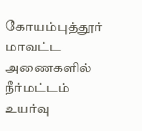கோயம்புத்தூர் மாவட்ட அணைகளில் நீர்மட்டம் உயர்வு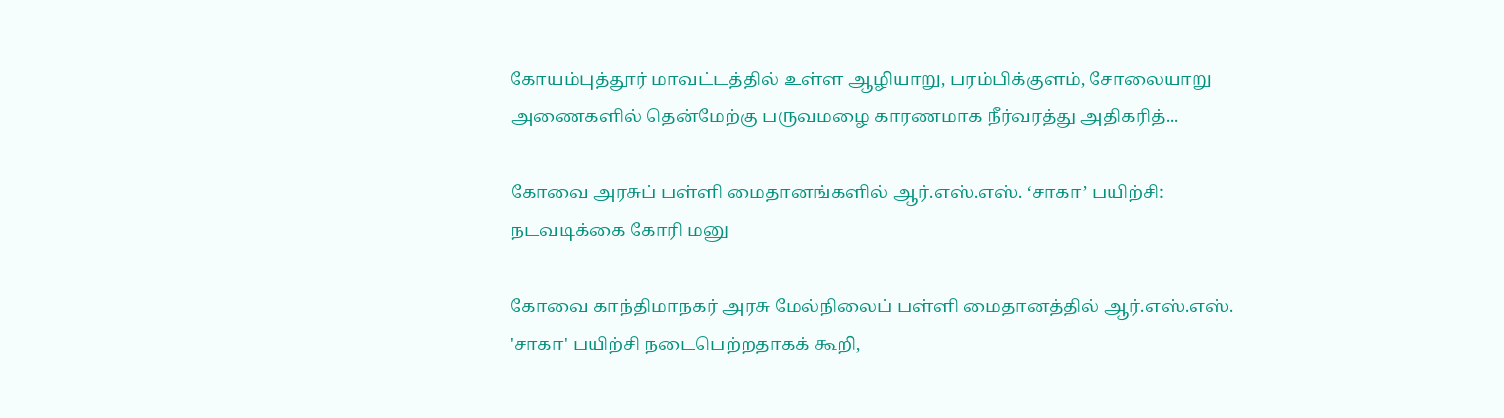கோயம்புத்தூர் மாவட்டத்தில் உள்ள ஆழியாறு, பரம்பிக்குளம், சோலையாறு அணைகளில் தென்மேற்கு பருவமழை காரணமாக நீர்வரத்து அதிகரித்...

கோவை அரசுப் பள்ளி மைதானங்களில் ஆர்.எஸ்.எஸ். ‘சாகா’ பயிற்சி: நடவடிக்கை கோரி மனு

கோவை காந்திமாநகர் அரசு மேல்நிலைப் பள்ளி மைதானத்தில் ஆர்.எஸ்.எஸ். 'சாகா' பயிற்சி நடைபெற்றதாகக் கூறி,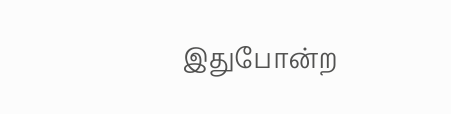இதுபோன்ற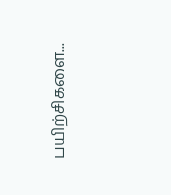பயிற்சிகளை...